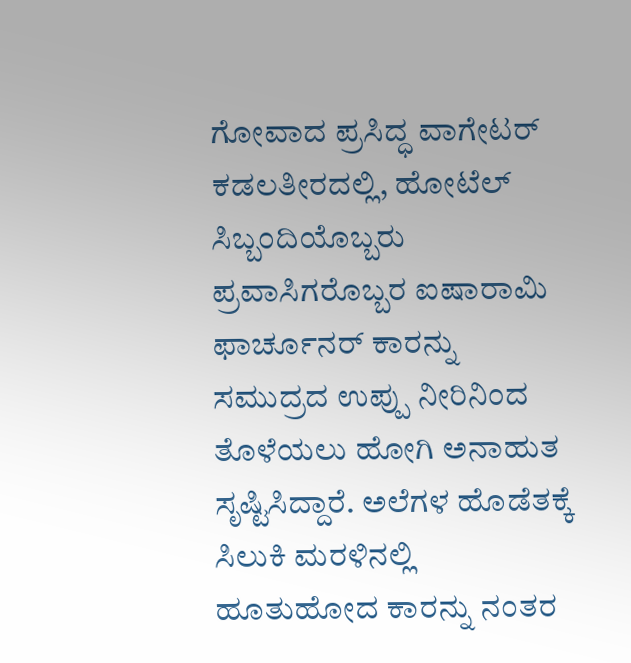ಗೋವಾದ ಪ್ರಸಿದ್ಧ ವಾಗೇಟರ್ ಕಡಲತೀರದಲ್ಲಿ, ಹೋಟೆಲ್ ಸಿಬ್ಬಂದಿಯೊಬ್ಬರು ಪ್ರವಾಸಿಗರೊಬ್ಬರ ಐಷಾರಾಮಿ ಫಾರ್ಚೂನರ್ ಕಾರನ್ನು ಸಮುದ್ರದ ಉಪ್ಪು ನೀರಿನಿಂದ ತೊಳೆಯಲು ಹೋಗಿ ಅನಾಹುತ ಸೃಷ್ಟಿಸಿದ್ದಾರೆ. ಅಲೆಗಳ ಹೊಡೆತಕ್ಕೆ ಸಿಲುಕಿ ಮರಳಿನಲ್ಲಿ ಹೂತುಹೋದ ಕಾರನ್ನು ನಂತರ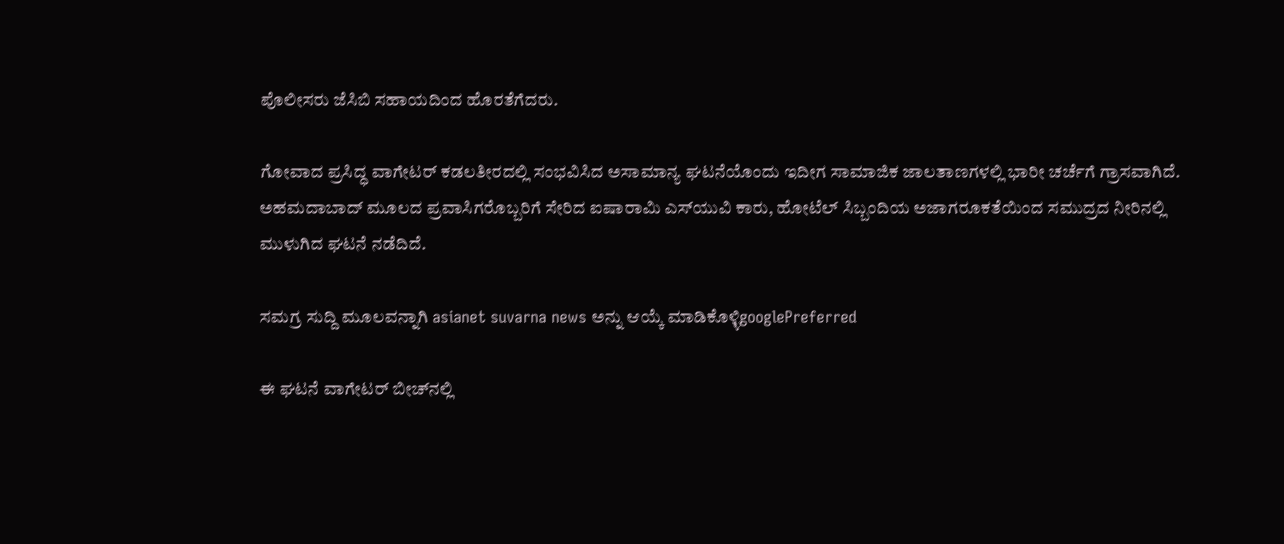ಪೊಲೀಸರು ಜೆಸಿಬಿ ಸಹಾಯದಿಂದ ಹೊರತೆಗೆದರು.

ಗೋವಾದ ಪ್ರಸಿದ್ಧ ವಾಗೇಟರ್ ಕಡಲತೀರದಲ್ಲಿ ಸಂಭವಿಸಿದ ಅಸಾಮಾನ್ಯ ಘಟನೆಯೊಂದು ಇದೀಗ ಸಾಮಾಜಿಕ ಜಾಲತಾಣಗಳಲ್ಲಿ ಭಾರೀ ಚರ್ಚೆಗೆ ಗ್ರಾಸವಾಗಿದೆ. ಅಹಮದಾಬಾದ್ ಮೂಲದ ಪ್ರವಾಸಿಗರೊಬ್ಬರಿಗೆ ಸೇರಿದ ಐಷಾರಾಮಿ ಎಸ್‌ಯುವಿ ಕಾರು, ಹೋಟೆಲ್ ಸಿಬ್ಬಂದಿಯ ಅಜಾಗರೂಕತೆಯಿಂದ ಸಮುದ್ರದ ನೀರಿನಲ್ಲಿ ಮುಳುಗಿದ ಘಟನೆ ನಡೆದಿದೆ.

ಸಮಗ್ರ ಸುದ್ದಿ ಮೂಲವನ್ನಾಗಿ asianet suvarna news ಅನ್ನು ಆಯ್ಕೆ ಮಾಡಿಕೊಳ್ಳಿgooglePreferred

ಈ ಘಟನೆ ವಾಗೇಟರ್ ಬೀಚ್‌ನಲ್ಲಿ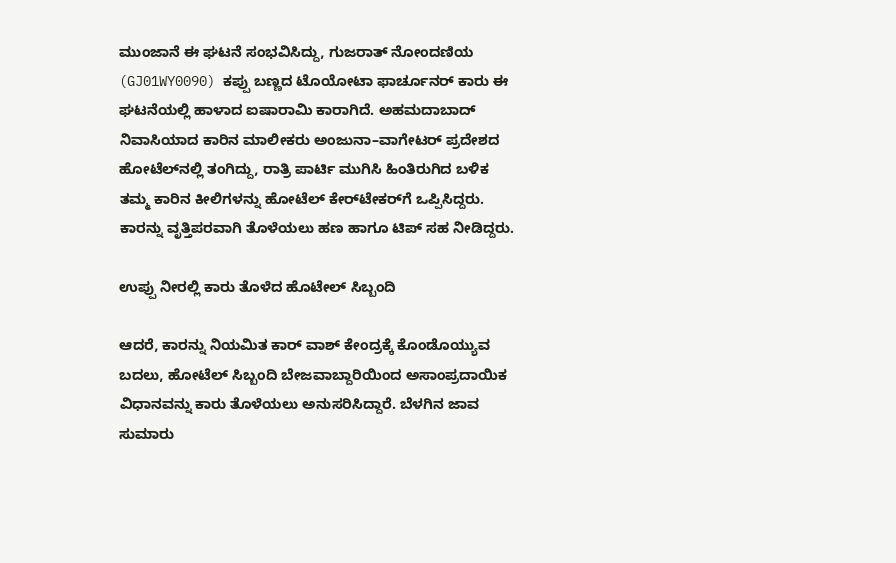ಮುಂಜಾನೆ ಈ ಘಟನೆ ಸಂಭವಿಸಿದ್ದು, ಗುಜರಾತ್ ನೋಂದಣಿಯ (GJ01WY0090) ಕಪ್ಪು ಬಣ್ಣದ ಟೊಯೋಟಾ ಫಾರ್ಚೂನರ್ ಕಾರು ಈ ಘಟನೆಯಲ್ಲಿ ಹಾಳಾದ ಐಷಾರಾಮಿ ಕಾರಾಗಿದೆ. ಅಹಮದಾಬಾದ್ ನಿವಾಸಿಯಾದ ಕಾರಿನ ಮಾಲೀಕರು ಅಂಜುನಾ–ವಾಗೇಟರ್ ಪ್ರದೇಶದ ಹೋಟೆಲ್‌ನಲ್ಲಿ ತಂಗಿದ್ದು, ರಾತ್ರಿ ಪಾರ್ಟಿ ಮುಗಿಸಿ ಹಿಂತಿರುಗಿದ ಬಳಿಕ ತಮ್ಮ ಕಾರಿನ ಕೀಲಿಗಳನ್ನು ಹೋಟೆಲ್ ಕೇರ್‌ಟೇಕರ್‌ಗೆ ಒಪ್ಪಿಸಿದ್ದರು. ಕಾರನ್ನು ವೃತ್ತಿಪರವಾಗಿ ತೊಳೆಯಲು ಹಣ ಹಾಗೂ ಟಿಪ್ ಸಹ ನೀಡಿದ್ದರು.

ಉಪ್ಪು ನೀರಲ್ಲಿ ಕಾರು ತೊಳೆದ ಹೊಟೇಲ್ ಸಿಬ್ಬಂದಿ

ಆದರೆ, ಕಾರನ್ನು ನಿಯಮಿತ ಕಾರ್ ವಾಶ್ ಕೇಂದ್ರಕ್ಕೆ ಕೊಂಡೊಯ್ಯುವ ಬದಲು, ಹೋಟೆಲ್ ಸಿಬ್ಬಂದಿ ಬೇಜವಾಬ್ದಾರಿಯಿಂದ ಅಸಾಂಪ್ರದಾಯಿಕ ವಿಧಾನವನ್ನು ಕಾರು ತೊಳೆಯಲು ಅನುಸರಿಸಿದ್ದಾರೆ. ಬೆಳಗಿನ ಜಾವ ಸುಮಾರು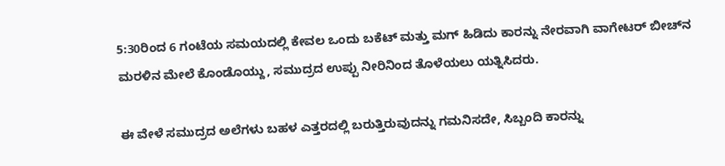5:30ರಿಂದ 6 ಗಂಟೆಯ ಸಮಯದಲ್ಲಿ ಕೇವಲ ಒಂದು ಬಕೆಟ್ ಮತ್ತು ಮಗ್ ಹಿಡಿದು ಕಾರನ್ನು ನೇರವಾಗಿ ವಾಗೇಟರ್ ಬೀಚ್‌ನ ಮರಳಿನ ಮೇಲೆ ಕೊಂಡೊಯ್ದು, ಸಮುದ್ರದ ಉಪ್ಪು ನೀರಿನಿಂದ ತೊಳೆಯಲು ಯತ್ನಿಸಿದರು.

ಈ ವೇಳೆ ಸಮುದ್ರದ ಅಲೆಗಳು ಬಹಳ ಎತ್ತರದಲ್ಲಿ ಬರುತ್ತಿರುವುದನ್ನು ಗಮನಿಸದೇ, ಸಿಬ್ಬಂದಿ ಕಾರನ್ನು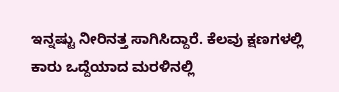ಇನ್ನಷ್ಟು ನೀರಿನತ್ತ ಸಾಗಿಸಿದ್ದಾರೆ. ಕೆಲವು ಕ್ಷಣಗಳಲ್ಲಿ ಕಾರು ಒದ್ದೆಯಾದ ಮರಳಿನಲ್ಲಿ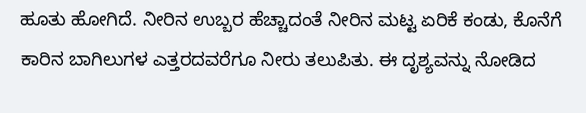ಹೂತು ಹೋಗಿದೆ. ನೀರಿನ ಉಬ್ಬರ ಹೆಚ್ಚಾದಂತೆ ನೀರಿನ ಮಟ್ಟ ಏರಿಕೆ ಕಂಡು, ಕೊನೆಗೆ ಕಾರಿನ ಬಾಗಿಲುಗಳ ಎತ್ತರದವರೆಗೂ ನೀರು ತಲುಪಿತು. ಈ ದೃಶ್ಯವನ್ನು ನೋಡಿದ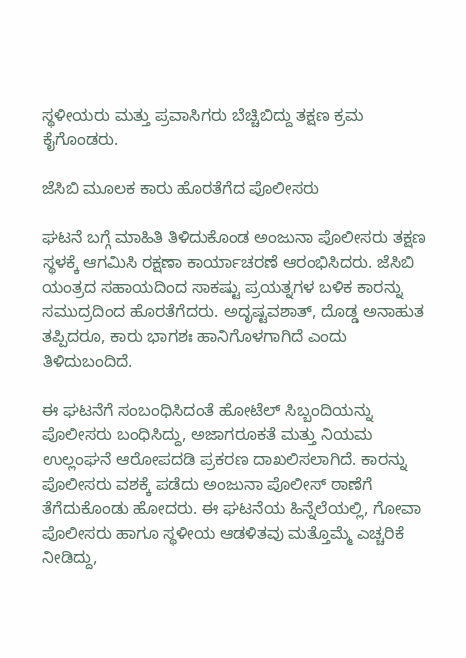ಸ್ಥಳೀಯರು ಮತ್ತು ಪ್ರವಾಸಿಗರು ಬೆಚ್ಚಿಬಿದ್ದು ತಕ್ಷಣ ಕ್ರಮ ಕೈಗೊಂಡರು.

ಜೆಸಿಬಿ ಮೂಲಕ ಕಾರು ಹೊರತೆಗೆದ ಪೊಲೀಸರು

ಘಟನೆ ಬಗ್ಗೆ ಮಾಹಿತಿ ತಿಳಿದುಕೊಂಡ ಅಂಜುನಾ ಪೊಲೀಸರು ತಕ್ಷಣ ಸ್ಥಳಕ್ಕೆ ಆಗಮಿಸಿ ರಕ್ಷಣಾ ಕಾರ್ಯಾಚರಣೆ ಆರಂಭಿಸಿದರು. ಜೆಸಿಬಿ ಯಂತ್ರದ ಸಹಾಯದಿಂದ ಸಾಕಷ್ಟು ಪ್ರಯತ್ನಗಳ ಬಳಿಕ ಕಾರನ್ನು ಸಮುದ್ರದಿಂದ ಹೊರತೆಗೆದರು. ಅದೃಷ್ಟವಶಾತ್, ದೊಡ್ಡ ಅನಾಹುತ ತಪ್ಪಿದರೂ, ಕಾರು ಭಾಗಶಃ ಹಾನಿಗೊಳಗಾಗಿದೆ ಎಂದು ತಿಳಿದುಬಂದಿದೆ.

ಈ ಘಟನೆಗೆ ಸಂಬಂಧಿಸಿದಂತೆ ಹೋಟೆಲ್ ಸಿಬ್ಬಂದಿಯನ್ನು ಪೊಲೀಸರು ಬಂಧಿಸಿದ್ದು, ಅಜಾಗರೂಕತೆ ಮತ್ತು ನಿಯಮ ಉಲ್ಲಂಘನೆ ಆರೋಪದಡಿ ಪ್ರಕರಣ ದಾಖಲಿಸಲಾಗಿದೆ. ಕಾರನ್ನು ಪೊಲೀಸರು ವಶಕ್ಕೆ ಪಡೆದು ಅಂಜುನಾ ಪೊಲೀಸ್ ಠಾಣೆಗೆ ತೆಗೆದುಕೊಂಡು ಹೋದರು. ಈ ಘಟನೆಯ ಹಿನ್ನೆಲೆಯಲ್ಲಿ, ಗೋವಾ ಪೊಲೀಸರು ಹಾಗೂ ಸ್ಥಳೀಯ ಆಡಳಿತವು ಮತ್ತೊಮ್ಮೆ ಎಚ್ಚರಿಕೆ ನೀಡಿದ್ದು,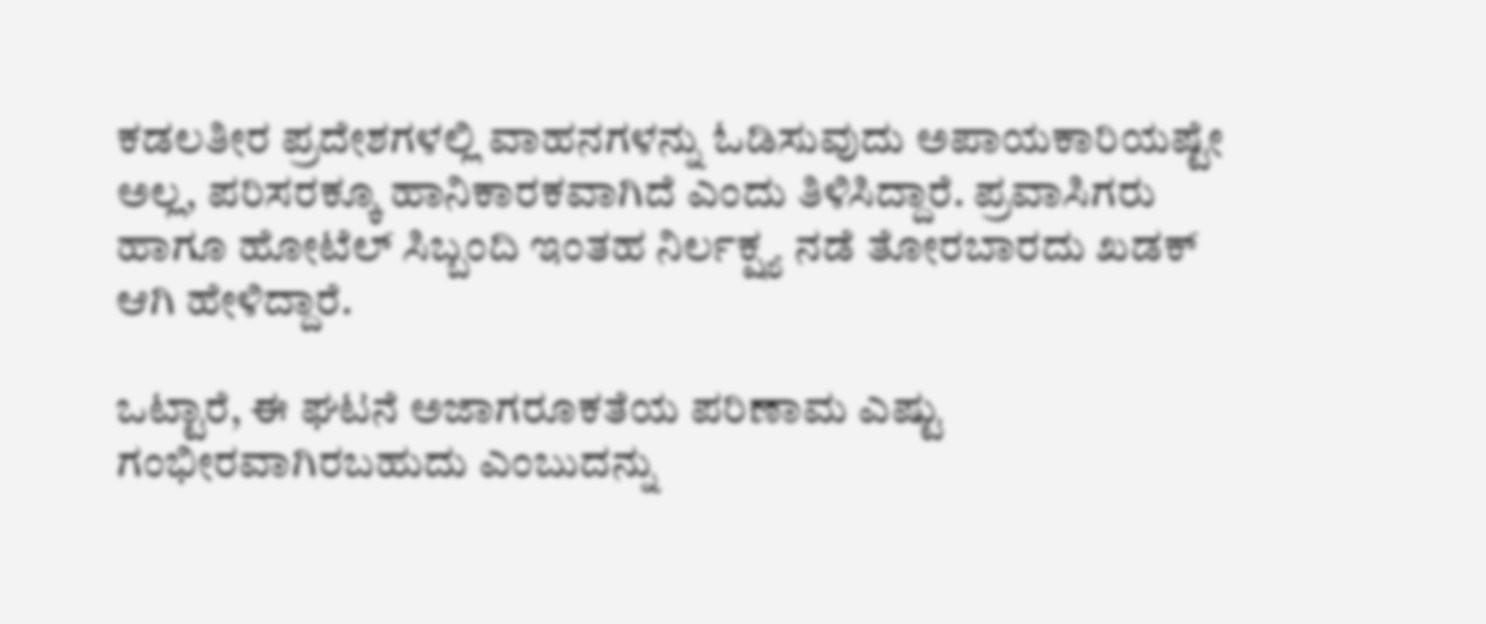ಕಡಲತೀರ ಪ್ರದೇಶಗಳಲ್ಲಿ ವಾಹನಗಳನ್ನು ಓಡಿಸುವುದು ಅಪಾಯಕಾರಿಯಷ್ಟೇ ಅಲ್ಲ, ಪರಿಸರಕ್ಕೂ ಹಾನಿಕಾರಕವಾಗಿದೆ ಎಂದು ತಿಳಿಸಿದ್ದಾರೆ. ಪ್ರವಾಸಿಗರು ಹಾಗೂ ಹೋಟೆಲ್ ಸಿಬ್ಬಂದಿ ಇಂತಹ ನಿರ್ಲಕ್ಷ್ಯ ನಡೆ ತೋರಬಾರದು ಖಡಕ್ ಆಗಿ ಹೇಳಿದ್ದಾರೆ.

ಒಟ್ಟಾರೆ, ಈ ಘಟನೆ ಅಜಾಗರೂಕತೆಯ ಪರಿಣಾಮ ಎಷ್ಟು ಗಂಭೀರವಾಗಿರಬಹುದು ಎಂಬುದನ್ನು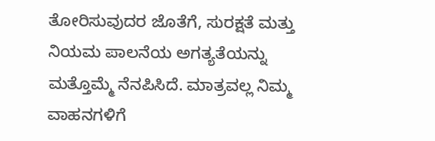ತೋರಿಸುವುದರ ಜೊತೆಗೆ, ಸುರಕ್ಷತೆ ಮತ್ತು ನಿಯಮ ಪಾಲನೆಯ ಅಗತ್ಯತೆಯನ್ನು ಮತ್ತೊಮ್ಮೆ ನೆನಪಿಸಿದೆ. ಮಾತ್ರವಲ್ಲ ನಿಮ್ಮ ವಾಹನಗಳಿಗೆ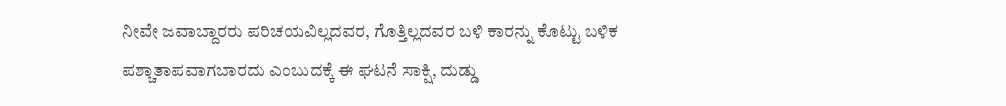ನೀವೇ ಜವಾಬ್ದಾರರು ಪರಿಚಯವಿಲ್ಲದವರ, ಗೊತ್ತಿಲ್ಲದವರ ಬಳಿ ಕಾರನ್ನು ಕೊಟ್ಟು ಬಳಿಕ ಪಶ್ಚಾತಾಪವಾಗಬಾರದು ಎಂಬುದಕ್ಕೆ ಈ ಘಟನೆ ಸಾಕ್ಷಿ, ದುಡ್ಡು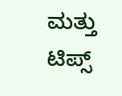ಮತ್ತು ಟಿಪ್ಸ್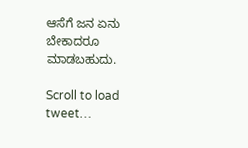ಆಸೆಗೆ ಜನ ಏನು ಬೇಕಾದರೂ ಮಾಡಬಹುದು.

Scroll to load tweet…